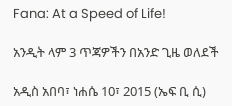Fana: At a Speed of Life!

አንዲት ላም 3 ጥጃዎችን በአንድ ጊዜ ወለደች

አዲስ አበባ፣ ነሐሴ 10፣ 2015 (ኤፍ ቢ ሲ)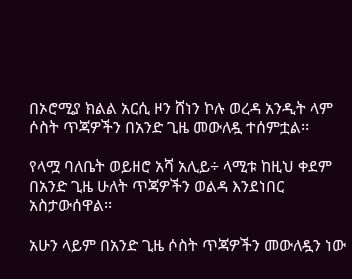በኦሮሚያ ክልል አርሲ ዞን ሸነን ኮሉ ወረዳ አንዲት ላም ሶስት ጥጃዎችን በአንድ ጊዜ መውለዷ ተሰምቷል፡፡

የላሟ ባለቤት ወይዘሮ አሻ አሊይ÷ ላሚቱ ከዚህ ቀደም በአንድ ጊዜ ሁለት ጥጃዎችን ወልዳ እንደነበር አስታውሰዋል፡፡

አሁን ላይም በአንድ ጊዜ ሶስት ጥጃዎችን መውለዷን ነው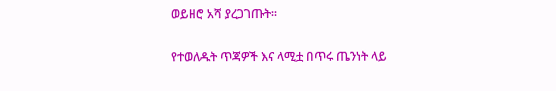ወይዘሮ አሻ ያረጋገጡት፡፡

የተወለዱት ጥጃዎች እና ላሚቷ በጥሩ ጤንነት ላይ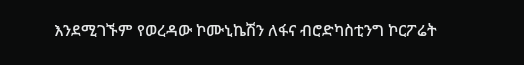እንደሚገኙም የወረዳው ኮሙኒኬሽን ለፋና ብሮድካስቲንግ ኮርፖሬት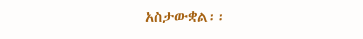አስታውቋል፡፡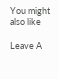You might also like

Leave A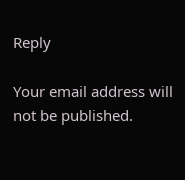Reply

Your email address will not be published.